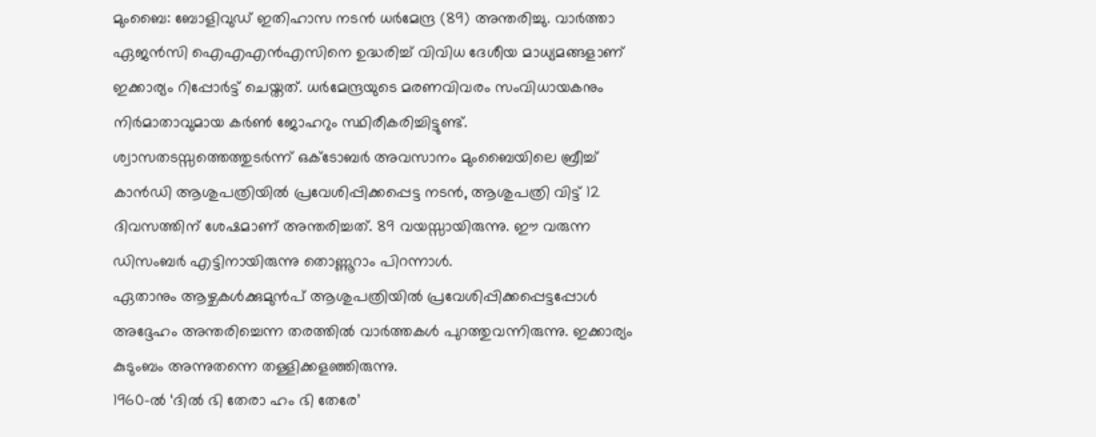മുംബൈ: ബോളിവുഡ് ഇതിഹാസ നടൻ ധർമേന്ദ്ര (89) അന്തരിച്ചു. വാർത്താ ഏജൻസി ഐഎഎൻഎസിനെ ഉദ്ധരിച്ച് വിവിധ ദേശീയ മാധ്യമങ്ങളാണ് ഇക്കാര്യം റിപ്പോർട്ട് ചെയ്തത്. ധർമേന്ദ്രയുടെ മരണവിവരം സംവിധായകനും നിർമാതാവുമായ കർൺ ജോഹറും സ്ഥിരീകരിച്ചിട്ടുണ്ട്.
ശ്വാസതടസ്സത്തെത്തുടർന്ന് ഒക്ടോബർ അവസാനം മുംബൈയിലെ ബ്രീച്ച് കാൻഡി ആശുപത്രിയിൽ പ്രവേശിപ്പിക്കപ്പെട്ട നടൻ, ആശുപത്രി വിട്ട് 12 ദിവസത്തിന് ശേഷമാണ് അന്തരിച്ചത്. 89 വയസ്സായിരുന്നു. ഈ വരുന്ന ഡിസംബർ എട്ടിനായിരുന്നു തൊണ്ണൂറാം പിറന്നാൾ.
ഏതാനും ആഴ്ചകൾക്കുമുൻപ് ആശുപത്രിയിൽ പ്രവേശിപ്പിക്കപ്പെട്ടപ്പോൾ അദ്ദേഹം അന്തരിച്ചെന്ന തരത്തിൽ വാർത്തകൾ പുറത്തുവന്നിരുന്നു. ഇക്കാര്യം കുടുംബം അന്നുതന്നെ തള്ളിക്കളഞ്ഞിരുന്നു.
1960-ൽ ‘ദിൽ ഭി തേരാ ഹം ഭി തേരേ’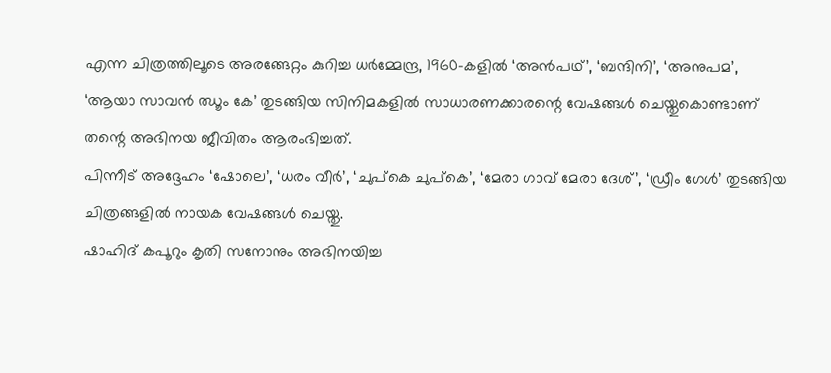എന്ന ചിത്രത്തിലൂടെ അരങ്ങേറ്റം കുറിച്ച ധർമ്മേന്ദ്ര, 1960-കളിൽ ‘അൻപഥ്’, ‘ബന്ദിനി’, ‘അനുപമ’, ‘ആയാ സാവൻ ഝൂം കേ’ തുടങ്ങിയ സിനിമകളിൽ സാധാരണക്കാരന്റെ വേഷങ്ങൾ ചെയ്തുകൊണ്ടാണ് തന്റെ അഭിനയ ജീവിതം ആരംഭിച്ചത്.
പിന്നീട് അദ്ദേഹം ‘ഷോലെ’, ‘ധരം വീർ’, ‘ചുപ്കെ ചുപ്കെ’, ‘മേരാ ഗാവ് മേരാ ദേശ്’, ‘ഡ്രീം ഗേൾ’ തുടങ്ങിയ ചിത്രങ്ങളിൽ നായക വേഷങ്ങൾ ചെയ്തു.
ഷാഹിദ് കപൂറും കൃതി സനോനും അഭിനയിച്ച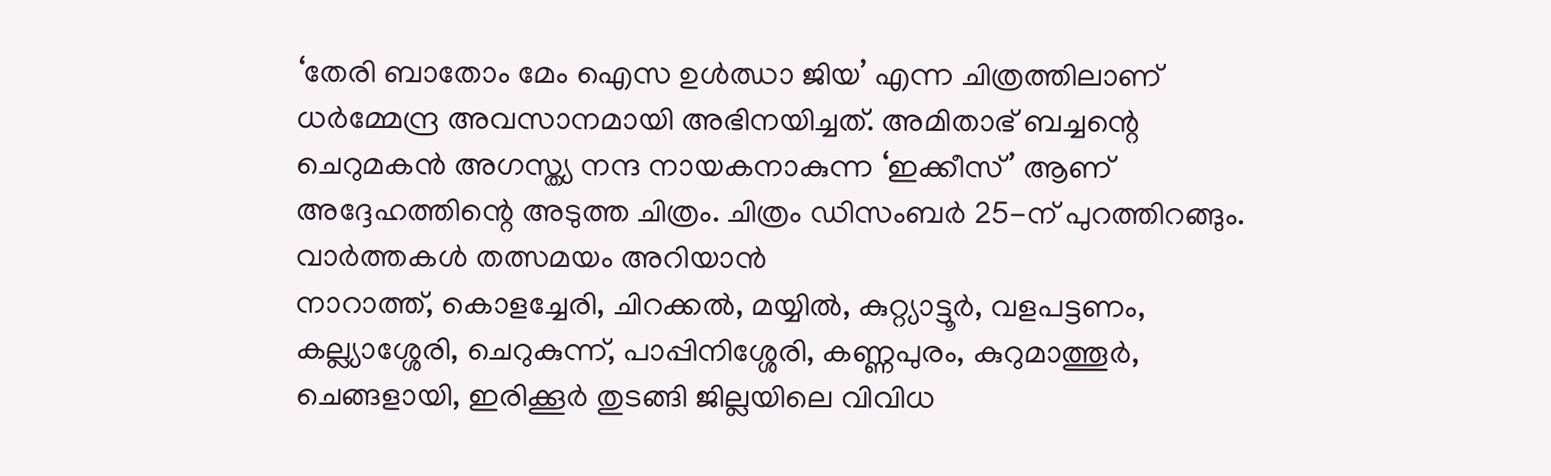‘തേരി ബാതോം മേം ഐസ ഉൾഝാ ജിയ’ എന്ന ചിത്രത്തിലാണ് ധർമ്മേന്ദ്ര അവസാനമായി അഭിനയിച്ചത്. അമിതാഭ് ബച്ചന്റെ ചെറുമകൻ അഗസ്ത്യ നന്ദ നായകനാകുന്ന ‘ഇക്കീസ്’ ആണ് അദ്ദേഹത്തിന്റെ അടുത്ത ചിത്രം. ചിത്രം ഡിസംബർ 25-ന് പുറത്തിറങ്ങും.
വാർത്തകൾ തത്സമയം അറിയാൻ
നാറാത്ത്, കൊളച്ചേരി, ചിറക്കൽ, മയ്യിൽ, കുറ്റ്യാട്ടൂർ, വളപട്ടണം, കല്ല്യാശ്ശേരി, ചെറുകുന്ന്, പാപ്പിനിശ്ശേരി, കണ്ണപുരം, കുറുമാത്തൂർ, ചെങ്ങളായി, ഇരിക്കൂർ തുടങ്ങി ജില്ലയിലെ വിവിധ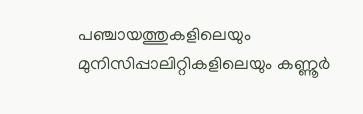പഞ്ചായത്തുകളിലെയും മുനിസിപ്പാലിറ്റികളിലെയും കണ്ണൂർ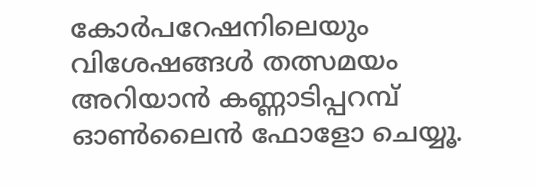കോർപറേഷനിലെയും വിശേഷങ്ങൾ തത്സമയം അറിയാൻ കണ്ണാടിപ്പറമ്പ് ഓൺലൈൻ ഫോളോ ചെയ്യൂ.